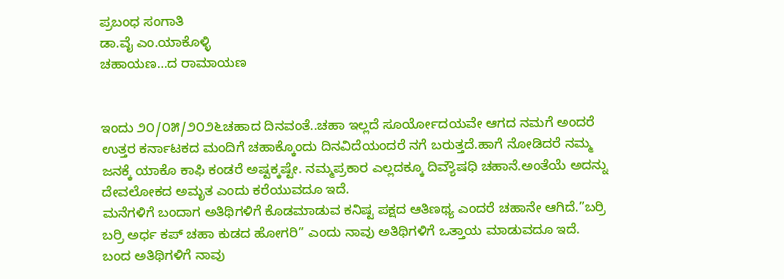ಪ್ರಬಂಧ ಸಂಗಾತಿ
ಡಾ.ವೈ ಎಂ.ಯಾಕೊಳ್ಳಿ
ಚಹಾಯಣ…ದ ರಾಮಾಯಣ


ಇಂದು ೨೦/೦೫/೨೦೨೬ಚಹಾದ ದಿನವಂತೆ..ಚಹಾ ಇಲ್ಲದೆ ಸೂರ್ಯೋದಯವೇ ಆಗದ ನಮಗೆ ಅಂದರೆ ಉತ್ತರ ಕರ್ನಾಟಕದ ಮಂದಿಗೆ ಚಹಾಕ್ಕೊಂದು ದಿನವಿದೆಯಂದರೆ ನಗೆ ಬರುತ್ತದೆ.ಹಾಗೆ ನೋಡಿದರೆ ನಮ್ಮ ಜನಕ್ಕೆ ಯಾಕೊ ಕಾಫಿ ಕಂಡರೆ ಅಷ್ಟಕ್ಕಷ್ಟೇ. ನಮ್ಮಪ್ರಕಾರ ಎಲ್ಲದಕ್ಕೂ ದಿವ್ಯೌಷಧಿ ಚಹಾನೆ.ಅಂತೆಯೆ ಅದನ್ನು ದೇವಲೋಕದ ಅಮೃತ ಎಂದು ಕರೆಯುವದೂ ಇದೆ.
ಮನೆಗಳಿಗೆ ಬಂದಾಗ ಅತಿಥಿಗಳಿಗೆ ಕೊಡಮಾಡುವ ಕನಿಷ್ಟ ಪಕ್ಷದ ಆತಿಣಥ್ಯ ಎಂದರೆ ಚಹಾನೇ ಆಗಿದೆ.”ಬರ್ರಿ ಬರ್ರಿ ಅರ್ಧ ಕಪ್ ಚಹಾ ಕುಡದ ಹೋಗರಿ” ಎಂದು ನಾವು ಅತಿಥಿಗಳಿಗೆ ಒತ್ತಾಯ ಮಾಡುವದೂ ಇದೆ.
ಬಂದ ಅತಿಥಿಗಳಿಗೆ ನಾವು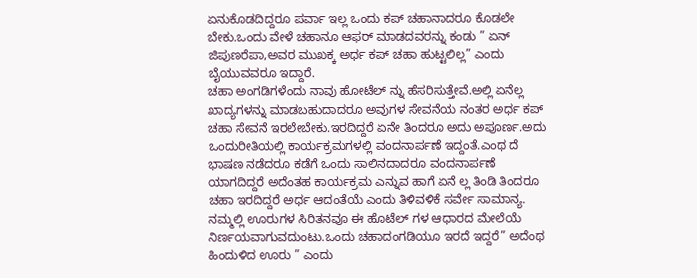ಏನುಕೊಡದಿದ್ದರೂ ಪರ್ವಾ ಇಲ್ಲ ಒಂದು ಕಪ್ ಚಹಾನಾದರೂ ಕೊಡಲೇ ಬೇಕು.ಒಂದು ವೇಳೆ ಚಹಾನೂ ಆಫರ್ ಮಾಡದವರನ್ನು ಕಂಡು ” ಏನ್ ಜಿಪುಣರೆಪಾ,ಅವರ ಮುಖಕ್ಕ ಅರ್ಧ ಕಪ್ ಚಹಾ ಹುಟ್ಟಲಿಲ್ಲ” ಎಂದು ಬೈಯುವವರೂ ಇದ್ದಾರೆ.
ಚಹಾ ಅಂಗಡಿಗಳೆಂದು ನಾವು ಹೋಟೆಲ್ ನ್ನು ಹೆಸರಿಸುತ್ತೇವೆ.ಅಲ್ಲಿ ಏನೆಲ್ಲ ಖಾದ್ಯಗಳನ್ನು ಮಾಡಬಹುದಾದರೂ ಅವುಗಳ ಸೇವನೆಯ ನಂತರ ಅರ್ಧ ಕಪ್ ಚಹಾ ಸೇವನೆ ಇರಲೇಬೇಕು.ಇರದಿದ್ದರೆ ಏನೇ ತಿಂದರೂ ಅದು ಅಪೂರ್ಣ.ಅದು ಒಂದುರೀತಿಯಲ್ಲಿ ಕಾರ್ಯಕ್ರಮಗಳಲ್ಲಿ ವಂದನಾರ್ಪಣೆ ಇದ್ದಂತೆ.ಎಂಥ ದೆ ಭಾಷಣ ನಡೆದರೂ ಕಡೆಗೆ ಒಂದು ಸಾಲಿನದಾದರೂ ವಂದನಾರ್ಪಣೆ ಯಾಗದಿದ್ದರೆ ಅದೆಂತಹ ಕಾರ್ಯಕ್ರಮ ಎನ್ನುವ ಹಾಗೆ ಏನೆ ಲ್ಲ ತಿಂಡಿ ತಿಂದರೂ ಚಹಾ ಇರದಿದ್ದರೆ ಅರ್ಧ ಆದಂತೆಯೆ ಎಂದು ತಿಳಿವಳಿಕೆ ಸರ್ವೇ ಸಾಮಾನ್ಯ.
ನಮ್ಮಲ್ಲಿ ಊರುಗಳ ಸಿರಿತನವೂ ಈ ಹೊಟೆಲ್ ಗಳ ಆಧಾರದ ಮೇಲೆಯೆ ನಿರ್ಣಯವಾಗುವದುಂಟು.ಒಂದು ಚಹಾದಂಗಡಿಯೂ ಇರದೆ ಇದ್ದರೆ” ಅದೆಂಥ ಹಿಂದುಳಿದ ಊರು ” ಎಂದು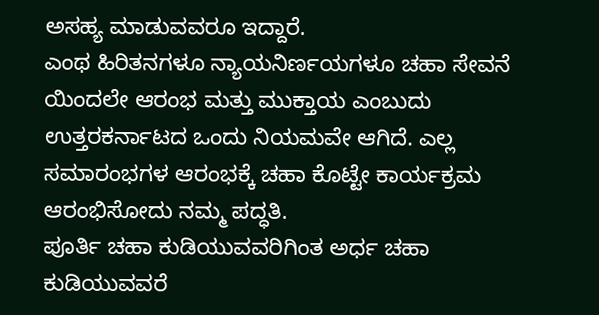ಅಸಹ್ಯ ಮಾಡುವವರೂ ಇದ್ದಾರೆ.
ಎಂಥ ಹಿರಿತನಗಳೂ ನ್ಯಾಯನಿರ್ಣಯಗಳೂ ಚಹಾ ಸೇವನೆ ಯಿಂದಲೇ ಆರಂಭ ಮತ್ತು ಮುಕ್ತಾಯ ಎಂಬುದು ಉತ್ತರಕರ್ನಾಟದ ಒಂದು ನಿಯಮವೇ ಆಗಿದೆ. ಎಲ್ಲ ಸಮಾರಂಭಗಳ ಆರಂಭಕ್ಕೆ ಚಹಾ ಕೊಟ್ಟೇ ಕಾರ್ಯಕ್ರಮ ಆರಂಭಿಸೋದು ನಮ್ಮ ಪದ್ಧತಿ.
ಪೂರ್ತಿ ಚಹಾ ಕುಡಿಯುವವರಿಗಿಂತ ಅರ್ಧ ಚಹಾ ಕುಡಿಯುವವರೆ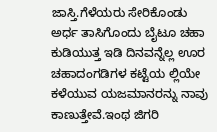ಜಾಸ್ತಿ.ಗೆಳೆಯರು ಸೇರಿಕೊಂಡು ಅರ್ಧ ತಾಸಿಗೊಂದು ಬೈಟೂ ಚಹಾ ಕುಡಿಯುತ್ತ ಇಡಿ ದಿನವನ್ನೆಲ್ಲ ಊರ ಚಹಾದಂಗಡಿಗಳ ಕಟ್ಟೆಯ ಲ್ಲಿಯೇ ಕಳೆಯುವ ಯಜಮಾನರನ್ನು ನಾವು ಕಾಣುತ್ತೇವೆ.ಇಂಥ ಜಿಗರಿ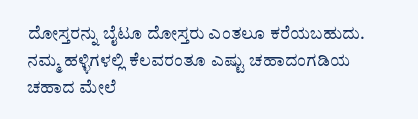ದೋಸ್ತರನ್ನು ಬೈಟೂ ದೋಸ್ತರು ಎಂತಲೂ ಕರೆಯಬಹುದು. ನಮ್ಮ ಹಳ್ಳಿಗಳಲ್ಲಿ ಕೆಲವರಂತೂ ಎಷ್ಟು ಚಹಾದಂಗಡಿಯ ಚಹಾದ ಮೇಲೆ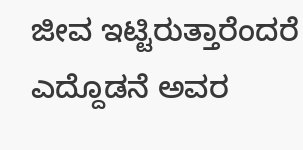ಜೀವ ಇಟ್ಟಿರುತ್ತಾರೆಂದರೆ ಎದ್ದೊಡನೆ ಅವರ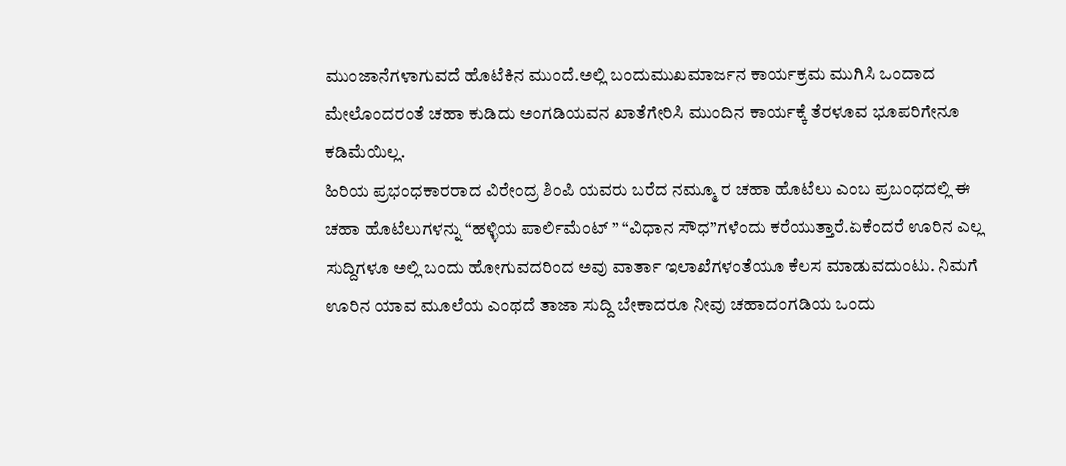ಮುಂಜಾನೆಗಳಾಗುವದೆ ಹೊಟೆಕಿನ ಮುಂದೆ.ಅಲ್ಲಿ ಬಂದುಮುಖಮಾರ್ಜನ ಕಾರ್ಯಕ್ರಮ ಮುಗಿಸಿ ಒಂದಾದ ಮೇಲೊಂದರಂತೆ ಚಹಾ ಕುಡಿದು ಅಂಗಡಿಯವನ ಖಾತೆಗೇರಿಸಿ ಮುಂದಿನ ಕಾರ್ಯಕ್ಕೆ ತೆರಳೂವ ಭೂಪರಿಗೇನೂ ಕಡಿಮೆಯಿಲ್ಲ.
ಹಿರಿಯ ಪ್ರಭಂಧಕಾರರಾದ ವಿರೇಂದ್ರ ಶಿಂಪಿ ಯವರು ಬರೆದ ನಮ್ಮೂ ರ ಚಹಾ ಹೊಟೆಲು ಎಂಬ ಪ್ರಬಂಧದಲ್ಲಿ ಈ ಚಹಾ ಹೊಟೆಲುಗಳನ್ನು “ಹಳ್ಳಿಯ ಪಾರ್ಲಿಮೆಂಟ್ ” “ವಿಧಾನ ಸೌಧ”ಗಳೆಂದು ಕರೆಯುತ್ತಾರೆ.ಏಕೆಂದರೆ ಊರಿನ ಎಲ್ಲ ಸುದ್ದಿಗಳೂ ಅಲ್ಲಿ ಬಂದು ಹೋಗುವದರಿಂದ ಅವು ವಾರ್ತಾ ಇಲಾಖೆಗಳಂತೆಯೂ ಕೆಲಸ ಮಾಡುವದುಂಟು. ನಿಮಗೆ ಊರಿನ ಯಾವ ಮೂಲೆಯ ಎಂಥದೆ ತಾಜಾ ಸುದ್ದಿ ಬೇಕಾದರೂ ನೀವು ಚಹಾದಂಗಡಿಯ ಒಂದು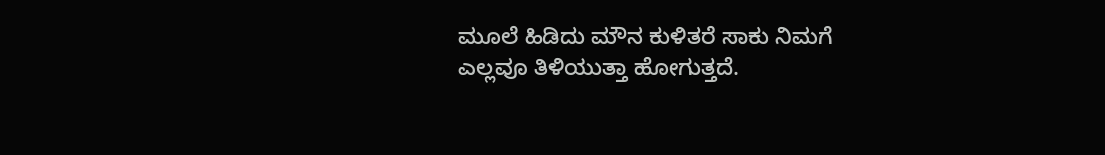ಮೂಲೆ ಹಿಡಿದು ಮೌನ ಕುಳಿತರೆ ಸಾಕು ನಿಮಗೆ ಎಲ್ಲವೂ ತಿಳಿಯುತ್ತಾ ಹೋಗುತ್ತದೆ.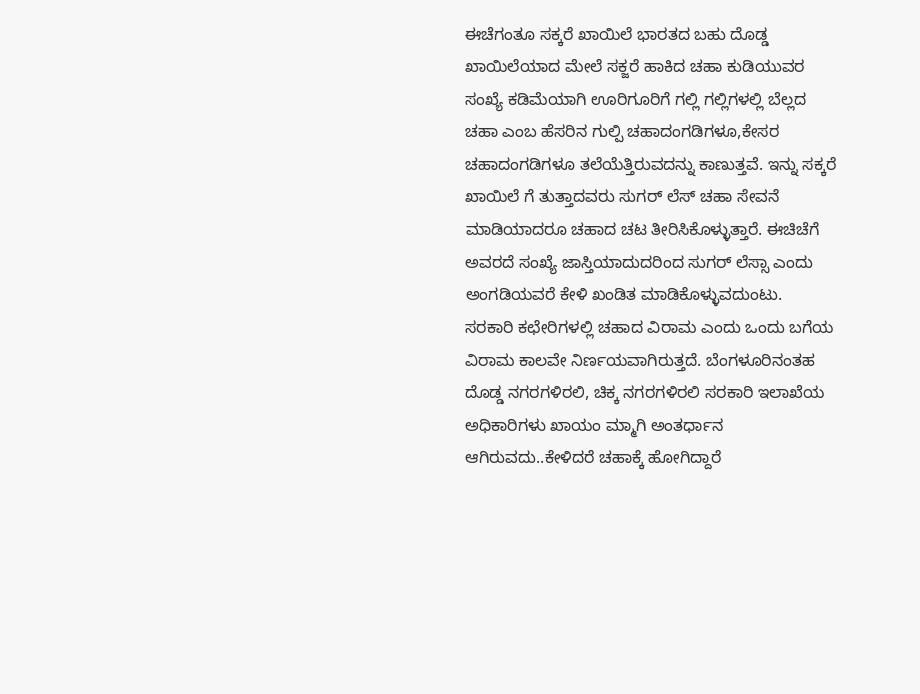ಈಚೆಗಂತೂ ಸಕ್ಕರೆ ಖಾಯಿಲೆ ಭಾರತದ ಬಹು ದೊಡ್ಡ ಖಾಯಿಲೆಯಾದ ಮೇಲೆ ಸಕ್ಜರೆ ಹಾಕಿದ ಚಹಾ ಕುಡಿಯುವರ ಸಂಖ್ಯೆ ಕಡಿಮೆಯಾಗಿ ಊರಿಗೂರಿಗೆ ಗಲ್ಲಿ ಗಲ್ಲಿಗಳಲ್ಲಿ ಬೆಲ್ಲದ ಚಹಾ ಎಂಬ ಹೆಸರಿನ ಗುಲ್ಪಿ ಚಹಾದಂಗಡಿಗಳೂ,ಕೇಸರ ಚಹಾದಂಗಡಿಗಳೂ ತಲೆಯೆತ್ತಿರುವದನ್ನು ಕಾಣುತ್ತವೆ. ಇನ್ನು ಸಕ್ಕರೆ ಖಾಯಿಲೆ ಗೆ ತುತ್ತಾದವರು ಸುಗರ್ ಲೆಸ್ ಚಹಾ ಸೇವನೆ ಮಾಡಿಯಾದರೂ ಚಹಾದ ಚಟ ತೀರಿಸಿಕೊಳ್ಳುತ್ತಾರೆ. ಈಚಿಚೆಗೆ ಅವರದೆ ಸಂಖ್ಯೆ ಜಾಸ್ತಿಯಾದುದರಿಂದ ಸುಗರ್ ಲೆಸ್ಸಾ ಎಂದು ಅಂಗಡಿಯವರೆ ಕೇಳಿ ಖಂಡಿತ ಮಾಡಿಕೊಳ್ಳುವದುಂಟು.
ಸರಕಾರಿ ಕಛೇರಿಗಳಲ್ಲಿ ಚಹಾದ ವಿರಾಮ ಎಂದು ಒಂದು ಬಗೆಯ ವಿರಾಮ ಕಾಲವೇ ನಿರ್ಣಯವಾಗಿರುತ್ತದೆ. ಬೆಂಗಳೂರಿನಂತಹ ದೊಡ್ಡ ನಗರಗಳಿರಲಿ, ಚಿಕ್ಕ ನಗರಗಳಿರಲಿ ಸರಕಾರಿ ಇಲಾಖೆಯ ಅಧಿಕಾರಿಗಳು ಖಾಯಂ ಮ್ಮಾಗಿ ಅಂತರ್ಧಾನ ಆಗಿರುವದು..ಕೇಳಿದರೆ ಚಹಾಕ್ಕೆ ಹೋಗಿದ್ದಾರೆ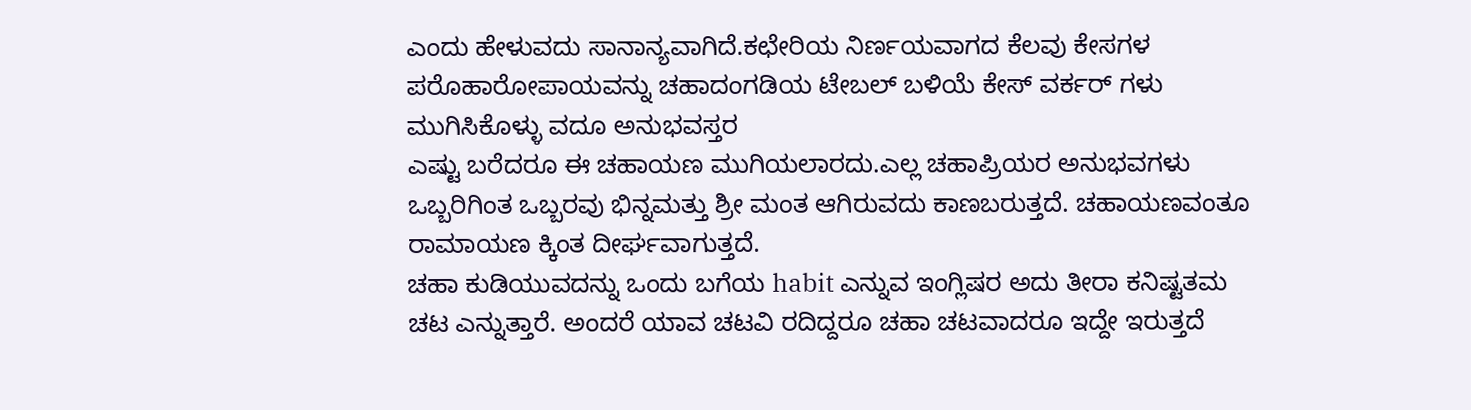ಎಂದು ಹೇಳುವದು ಸಾನಾನ್ಯವಾಗಿದೆ.ಕಛೇರಿಯ ನಿರ್ಣಯವಾಗದ ಕೆಲವು ಕೇಸಗಳ ಪರೊಹಾರೋಪಾಯವನ್ನು ಚಹಾದಂಗಡಿಯ ಟೇಬಲ್ ಬಳಿಯೆ ಕೇಸ್ ವರ್ಕರ್ ಗಳು ಮುಗಿಸಿಕೊಳ್ಳು ವದೂ ಅನುಭವಸ್ತರ
ಎಷ್ಟು ಬರೆದರೂ ಈ ಚಹಾಯಣ ಮುಗಿಯಲಾರದು.ಎಲ್ಲ ಚಹಾಪ್ರಿಯರ ಅನುಭವಗಳು ಒಬ್ಬರಿಗಿಂತ ಒಬ್ಬರವು ಭಿನ್ನಮತ್ತು ಶ್ರೀ ಮಂತ ಆಗಿರುವದು ಕಾಣಬರುತ್ತದೆ. ಚಹಾಯಣವಂತೂ ರಾಮಾಯಣ ಕ್ಕಿಂತ ದೀರ್ಘವಾಗುತ್ತದೆ.
ಚಹಾ ಕುಡಿಯುವದನ್ನು ಒಂದು ಬಗೆಯ habit ಎನ್ನುವ ಇಂಗ್ಲಿಷರ ಅದು ತೀರಾ ಕನಿಷ್ಟತಮ ಚಟ ಎನ್ನುತ್ತಾರೆ. ಅಂದರೆ ಯಾವ ಚಟವಿ ರದಿದ್ದರೂ ಚಹಾ ಚಟವಾದರೂ ಇದ್ದೇ ಇರುತ್ತದೆ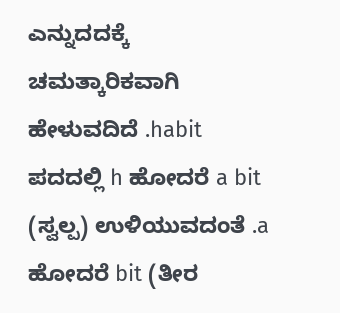ಎನ್ನುದದಕ್ಕೆ ಚಮತ್ಕಾರಿಕವಾಗಿ ಹೇಳುವದಿದೆ .habit ಪದದಲ್ಲಿ h ಹೋದರೆ a bit (ಸ್ವಲ್ಪ) ಉಳಿಯುವದಂತೆ .a ಹೋದರೆ bit (ತೀರ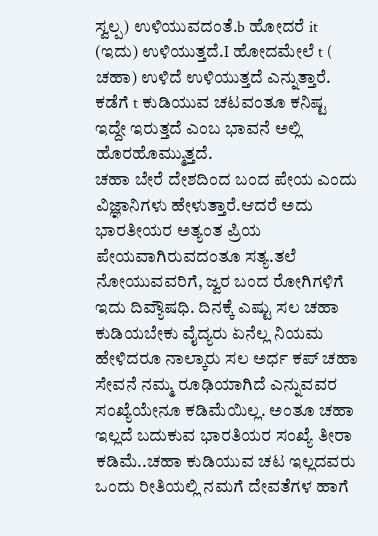ಸ್ವಲ್ಪ) ಉಳಿಯುವದಂತೆ.b ಹೋದರೆ it (ಇದು) ಉಳಿಯುತ್ತದೆ.I ಹೋದಮೇಲೆ t ( ಚಹಾ) ಉಳಿದೆ ಉಳಿಯುತ್ತದೆ ಎನ್ನುತ್ತಾರೆ. ಕಡೆಗೆ t ಕುಡಿಯುವ ಚಟವಂತೂ ಕನಿಷ್ಟ ಇದ್ದೇ ಇರುತ್ತದೆ ಎಂಬ ಭಾವನೆ ಅಲ್ಲಿ ಹೊರಹೊಮ್ಮುತ್ತದೆ.
ಚಹಾ ಬೇರೆ ದೇಶದಿಂದ ಬಂದ ಪೇಯ ಎಂದು ವಿಜ್ಞಾನಿಗಳು ಹೇಳುತ್ತಾರೆ.ಆದರೆ ಅದು ಭಾರತೀಯರ ಅತ್ಯಂತ ಪ್ರಿಯ ಪೇಯವಾಗಿರುವದಂತೂ ಸತ್ಯ.ತಲೆ ನೋಯುವವರಿಗೆ, ಜ್ವರ ಬಂದ ರೋಗಿಗಳಿಗೆ ಇದು ದಿವ್ಯೌಷಧಿ. ದಿನಕ್ಕೆ ಎಷ್ಟು ಸಲ ಚಹಾ ಕುಡಿಯಬೇಕು ವೈದ್ಯರು ಏನೆಲ್ಲ ನಿಯಮ ಹೇಳಿದರೂ ನಾಲ್ಕಾರು ಸಲ ಅರ್ಧ ಕಪ್ ಚಹಾ ಸೇವನೆ ನಮ್ಮ ರೂಢಿಯಾಗಿದೆ ಎನ್ನುವವರ ಸಂಖ್ಯೆಯೇನೂ ಕಡಿಮೆಯಿಲ್ಲ. ಅಂತೂ ಚಹಾ ಇಲ್ಲದೆ ಬದುಕುವ ಭಾರತಿಯರ ಸಂಖ್ಯೆ ತೀರಾ ಕಡಿಮೆ..ಚಹಾ ಕುಡಿಯುವ ಚಟ ಇಲ್ಲದವರು ಒಂದು ರೀತಿಯಲ್ಲಿ ನಮಗೆ ದೇವತೆಗಳ ಹಾಗೆ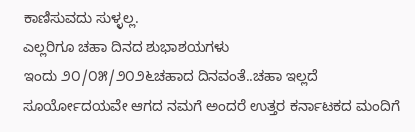ಕಾಣಿಸುವದು ಸುಳ್ಳಲ್ಲ.
ಎಲ್ಲರಿಗೂ ಚಹಾ ದಿನದ ಶುಭಾಶಯಗಳು
ಇಂದು ೨೦/೦೫/೨೦೨೬ಚಹಾದ ದಿನವಂತೆ..ಚಹಾ ಇಲ್ಲದೆ ಸೂರ್ಯೋದಯವೇ ಆಗದ ನಮಗೆ ಅಂದರೆ ಉತ್ತರ ಕರ್ನಾಟಕದ ಮಂದಿಗೆ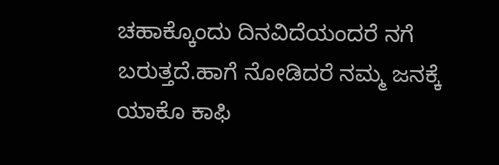ಚಹಾಕ್ಕೊಂದು ದಿನವಿದೆಯಂದರೆ ನಗೆ ಬರುತ್ತದೆ.ಹಾಗೆ ನೋಡಿದರೆ ನಮ್ಮ ಜನಕ್ಕೆ ಯಾಕೊ ಕಾಫಿ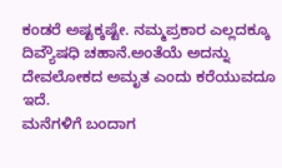ಕಂಡರೆ ಅಷ್ಟಕ್ಕಷ್ಟೇ. ನಮ್ಮಪ್ರಕಾರ ಎಲ್ಲದಕ್ಕೂ ದಿವ್ಯೌಷಧಿ ಚಹಾನೆ.ಅಂತೆಯೆ ಅದನ್ನು ದೇವಲೋಕದ ಅಮೃತ ಎಂದು ಕರೆಯುವದೂ ಇದೆ.
ಮನೆಗಳಿಗೆ ಬಂದಾಗ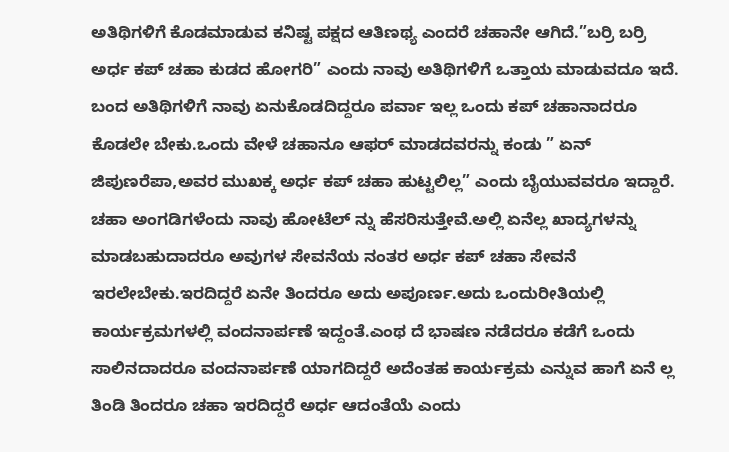ಅತಿಥಿಗಳಿಗೆ ಕೊಡಮಾಡುವ ಕನಿಷ್ಟ ಪಕ್ಷದ ಆತಿಣಥ್ಯ ಎಂದರೆ ಚಹಾನೇ ಆಗಿದೆ.”ಬರ್ರಿ ಬರ್ರಿ ಅರ್ಧ ಕಪ್ ಚಹಾ ಕುಡದ ಹೋಗರಿ” ಎಂದು ನಾವು ಅತಿಥಿಗಳಿಗೆ ಒತ್ತಾಯ ಮಾಡುವದೂ ಇದೆ.
ಬಂದ ಅತಿಥಿಗಳಿಗೆ ನಾವು ಏನುಕೊಡದಿದ್ದರೂ ಪರ್ವಾ ಇಲ್ಲ ಒಂದು ಕಪ್ ಚಹಾನಾದರೂ ಕೊಡಲೇ ಬೇಕು.ಒಂದು ವೇಳೆ ಚಹಾನೂ ಆಫರ್ ಮಾಡದವರನ್ನು ಕಂಡು ” ಏನ್ ಜಿಪುಣರೆಪಾ,ಅವರ ಮುಖಕ್ಕ ಅರ್ಧ ಕಪ್ ಚಹಾ ಹುಟ್ಟಲಿಲ್ಲ” ಎಂದು ಬೈಯುವವರೂ ಇದ್ದಾರೆ.
ಚಹಾ ಅಂಗಡಿಗಳೆಂದು ನಾವು ಹೋಟೆಲ್ ನ್ನು ಹೆಸರಿಸುತ್ತೇವೆ.ಅಲ್ಲಿ ಏನೆಲ್ಲ ಖಾದ್ಯಗಳನ್ನು ಮಾಡಬಹುದಾದರೂ ಅವುಗಳ ಸೇವನೆಯ ನಂತರ ಅರ್ಧ ಕಪ್ ಚಹಾ ಸೇವನೆ ಇರಲೇಬೇಕು.ಇರದಿದ್ದರೆ ಏನೇ ತಿಂದರೂ ಅದು ಅಪೂರ್ಣ.ಅದು ಒಂದುರೀತಿಯಲ್ಲಿ ಕಾರ್ಯಕ್ರಮಗಳಲ್ಲಿ ವಂದನಾರ್ಪಣೆ ಇದ್ದಂತೆ.ಎಂಥ ದೆ ಭಾಷಣ ನಡೆದರೂ ಕಡೆಗೆ ಒಂದು ಸಾಲಿನದಾದರೂ ವಂದನಾರ್ಪಣೆ ಯಾಗದಿದ್ದರೆ ಅದೆಂತಹ ಕಾರ್ಯಕ್ರಮ ಎನ್ನುವ ಹಾಗೆ ಏನೆ ಲ್ಲ ತಿಂಡಿ ತಿಂದರೂ ಚಹಾ ಇರದಿದ್ದರೆ ಅರ್ಧ ಆದಂತೆಯೆ ಎಂದು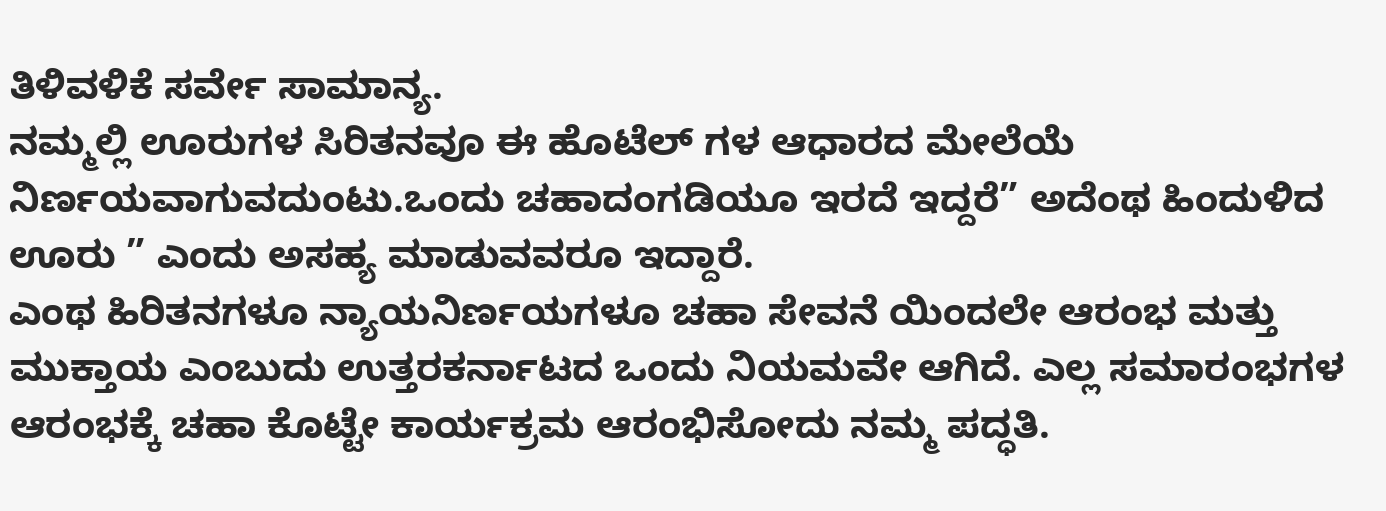ತಿಳಿವಳಿಕೆ ಸರ್ವೇ ಸಾಮಾನ್ಯ.
ನಮ್ಮಲ್ಲಿ ಊರುಗಳ ಸಿರಿತನವೂ ಈ ಹೊಟೆಲ್ ಗಳ ಆಧಾರದ ಮೇಲೆಯೆ ನಿರ್ಣಯವಾಗುವದುಂಟು.ಒಂದು ಚಹಾದಂಗಡಿಯೂ ಇರದೆ ಇದ್ದರೆ” ಅದೆಂಥ ಹಿಂದುಳಿದ ಊರು ” ಎಂದು ಅಸಹ್ಯ ಮಾಡುವವರೂ ಇದ್ದಾರೆ.
ಎಂಥ ಹಿರಿತನಗಳೂ ನ್ಯಾಯನಿರ್ಣಯಗಳೂ ಚಹಾ ಸೇವನೆ ಯಿಂದಲೇ ಆರಂಭ ಮತ್ತು ಮುಕ್ತಾಯ ಎಂಬುದು ಉತ್ತರಕರ್ನಾಟದ ಒಂದು ನಿಯಮವೇ ಆಗಿದೆ. ಎಲ್ಲ ಸಮಾರಂಭಗಳ ಆರಂಭಕ್ಕೆ ಚಹಾ ಕೊಟ್ಟೇ ಕಾರ್ಯಕ್ರಮ ಆರಂಭಿಸೋದು ನಮ್ಮ ಪದ್ಧತಿ.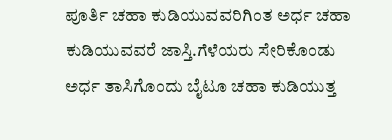ಪೂರ್ತಿ ಚಹಾ ಕುಡಿಯುವವರಿಗಿಂತ ಅರ್ಧ ಚಹಾ ಕುಡಿಯುವವರೆ ಜಾಸ್ತಿ.ಗೆಳೆಯರು ಸೇರಿಕೊಂಡು ಅರ್ಧ ತಾಸಿಗೊಂದು ಬೈಟೂ ಚಹಾ ಕುಡಿಯುತ್ತ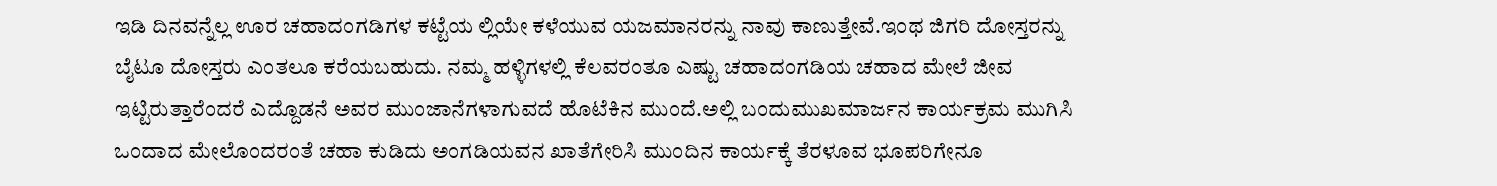ಇಡಿ ದಿನವನ್ನೆಲ್ಲ ಊರ ಚಹಾದಂಗಡಿಗಳ ಕಟ್ಟೆಯ ಲ್ಲಿಯೇ ಕಳೆಯುವ ಯಜಮಾನರನ್ನು ನಾವು ಕಾಣುತ್ತೇವೆ.ಇಂಥ ಜಿಗರಿ ದೋಸ್ತರನ್ನು ಬೈಟೂ ದೋಸ್ತರು ಎಂತಲೂ ಕರೆಯಬಹುದು. ನಮ್ಮ ಹಳ್ಳಿಗಳಲ್ಲಿ ಕೆಲವರಂತೂ ಎಷ್ಟು ಚಹಾದಂಗಡಿಯ ಚಹಾದ ಮೇಲೆ ಜೀವ ಇಟ್ಟಿರುತ್ತಾರೆಂದರೆ ಎದ್ದೊಡನೆ ಅವರ ಮುಂಜಾನೆಗಳಾಗುವದೆ ಹೊಟೆಕಿನ ಮುಂದೆ.ಅಲ್ಲಿ ಬಂದುಮುಖಮಾರ್ಜನ ಕಾರ್ಯಕ್ರಮ ಮುಗಿಸಿ ಒಂದಾದ ಮೇಲೊಂದರಂತೆ ಚಹಾ ಕುಡಿದು ಅಂಗಡಿಯವನ ಖಾತೆಗೇರಿಸಿ ಮುಂದಿನ ಕಾರ್ಯಕ್ಕೆ ತೆರಳೂವ ಭೂಪರಿಗೇನೂ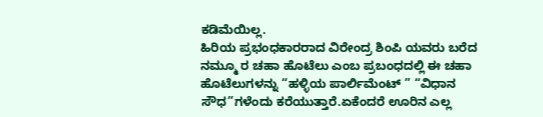ಕಡಿಮೆಯಿಲ್ಲ.
ಹಿರಿಯ ಪ್ರಭಂಧಕಾರರಾದ ವಿರೇಂದ್ರ ಶಿಂಪಿ ಯವರು ಬರೆದ ನಮ್ಮೂ ರ ಚಹಾ ಹೊಟೆಲು ಎಂಬ ಪ್ರಬಂಧದಲ್ಲಿ ಈ ಚಹಾ ಹೊಟೆಲುಗಳನ್ನು “ಹಳ್ಳಿಯ ಪಾರ್ಲಿಮೆಂಟ್ ” “ವಿಧಾನ ಸೌಧ”ಗಳೆಂದು ಕರೆಯುತ್ತಾರೆ.ಏಕೆಂದರೆ ಊರಿನ ಎಲ್ಲ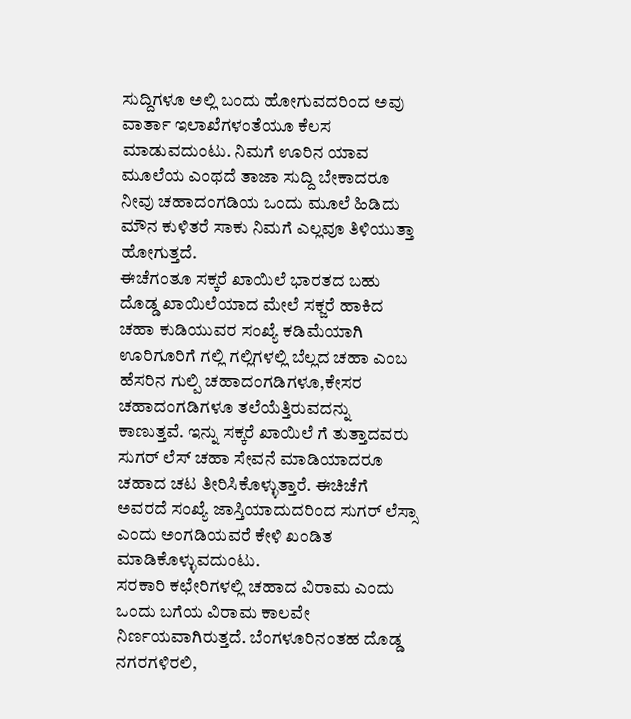ಸುದ್ದಿಗಳೂ ಅಲ್ಲಿ ಬಂದು ಹೋಗುವದರಿಂದ ಅವು ವಾರ್ತಾ ಇಲಾಖೆಗಳಂತೆಯೂ ಕೆಲಸ ಮಾಡುವದುಂಟು. ನಿಮಗೆ ಊರಿನ ಯಾವ ಮೂಲೆಯ ಎಂಥದೆ ತಾಜಾ ಸುದ್ದಿ ಬೇಕಾದರೂ ನೀವು ಚಹಾದಂಗಡಿಯ ಒಂದು ಮೂಲೆ ಹಿಡಿದು ಮೌನ ಕುಳಿತರೆ ಸಾಕು ನಿಮಗೆ ಎಲ್ಲವೂ ತಿಳಿಯುತ್ತಾ ಹೋಗುತ್ತದೆ.
ಈಚೆಗಂತೂ ಸಕ್ಕರೆ ಖಾಯಿಲೆ ಭಾರತದ ಬಹು ದೊಡ್ಡ ಖಾಯಿಲೆಯಾದ ಮೇಲೆ ಸಕ್ಜರೆ ಹಾಕಿದ ಚಹಾ ಕುಡಿಯುವರ ಸಂಖ್ಯೆ ಕಡಿಮೆಯಾಗಿ ಊರಿಗೂರಿಗೆ ಗಲ್ಲಿ ಗಲ್ಲಿಗಳಲ್ಲಿ ಬೆಲ್ಲದ ಚಹಾ ಎಂಬ ಹೆಸರಿನ ಗುಲ್ಪಿ ಚಹಾದಂಗಡಿಗಳೂ,ಕೇಸರ ಚಹಾದಂಗಡಿಗಳೂ ತಲೆಯೆತ್ತಿರುವದನ್ನು ಕಾಣುತ್ತವೆ. ಇನ್ನು ಸಕ್ಕರೆ ಖಾಯಿಲೆ ಗೆ ತುತ್ತಾದವರು ಸುಗರ್ ಲೆಸ್ ಚಹಾ ಸೇವನೆ ಮಾಡಿಯಾದರೂ ಚಹಾದ ಚಟ ತೀರಿಸಿಕೊಳ್ಳುತ್ತಾರೆ. ಈಚಿಚೆಗೆ ಅವರದೆ ಸಂಖ್ಯೆ ಜಾಸ್ತಿಯಾದುದರಿಂದ ಸುಗರ್ ಲೆಸ್ಸಾ ಎಂದು ಅಂಗಡಿಯವರೆ ಕೇಳಿ ಖಂಡಿತ ಮಾಡಿಕೊಳ್ಳುವದುಂಟು.
ಸರಕಾರಿ ಕಛೇರಿಗಳಲ್ಲಿ ಚಹಾದ ವಿರಾಮ ಎಂದು ಒಂದು ಬಗೆಯ ವಿರಾಮ ಕಾಲವೇ ನಿರ್ಣಯವಾಗಿರುತ್ತದೆ. ಬೆಂಗಳೂರಿನಂತಹ ದೊಡ್ಡ ನಗರಗಳಿರಲಿ,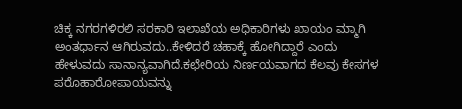ಚಿಕ್ಕ ನಗರಗಳಿರಲಿ ಸರಕಾರಿ ಇಲಾಖೆಯ ಅಧಿಕಾರಿಗಳು ಖಾಯಂ ಮ್ಮಾಗಿ ಅಂತರ್ಧಾನ ಆಗಿರುವದು..ಕೇಳಿದರೆ ಚಹಾಕ್ಕೆ ಹೋಗಿದ್ದಾರೆ ಎಂದು ಹೇಳುವದು ಸಾನಾನ್ಯವಾಗಿದೆ.ಕಛೇರಿಯ ನಿರ್ಣಯವಾಗದ ಕೆಲವು ಕೇಸಗಳ ಪರೊಹಾರೋಪಾಯವನ್ನು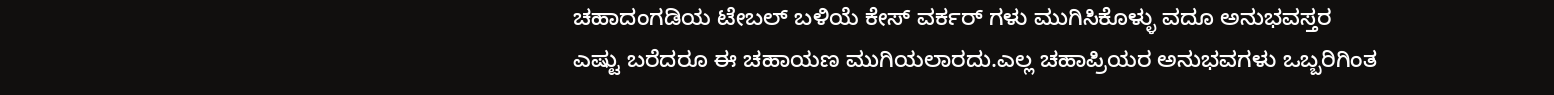ಚಹಾದಂಗಡಿಯ ಟೇಬಲ್ ಬಳಿಯೆ ಕೇಸ್ ವರ್ಕರ್ ಗಳು ಮುಗಿಸಿಕೊಳ್ಳು ವದೂ ಅನುಭವಸ್ತರ
ಎಷ್ಟು ಬರೆದರೂ ಈ ಚಹಾಯಣ ಮುಗಿಯಲಾರದು.ಎಲ್ಲ ಚಹಾಪ್ರಿಯರ ಅನುಭವಗಳು ಒಬ್ಬರಿಗಿಂತ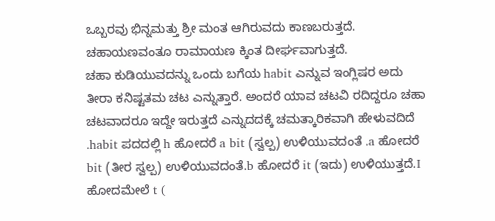ಒಬ್ಬರವು ಭಿನ್ನಮತ್ತು ಶ್ರೀ ಮಂತ ಆಗಿರುವದು ಕಾಣಬರುತ್ತದೆ. ಚಹಾಯಣವಂತೂ ರಾಮಾಯಣ ಕ್ಕಿಂತ ದೀರ್ಘವಾಗುತ್ತದೆ.
ಚಹಾ ಕುಡಿಯುವದನ್ನು ಒಂದು ಬಗೆಯ habit ಎನ್ನುವ ಇಂಗ್ಲಿಷರ ಅದು ತೀರಾ ಕನಿಷ್ಟತಮ ಚಟ ಎನ್ನುತ್ತಾರೆ. ಅಂದರೆ ಯಾವ ಚಟವಿ ರದಿದ್ದರೂ ಚಹಾ ಚಟವಾದರೂ ಇದ್ದೇ ಇರುತ್ತದೆ ಎನ್ನುದದಕ್ಕೆ ಚಮತ್ಕಾರಿಕವಾಗಿ ಹೇಳುವದಿದೆ .habit ಪದದಲ್ಲಿ h ಹೋದರೆ a bit (ಸ್ವಲ್ಪ) ಉಳಿಯುವದಂತೆ .a ಹೋದರೆ bit (ತೀರ ಸ್ವಲ್ಪ) ಉಳಿಯುವದಂತೆ.b ಹೋದರೆ it (ಇದು) ಉಳಿಯುತ್ತದೆ.I ಹೋದಮೇಲೆ t (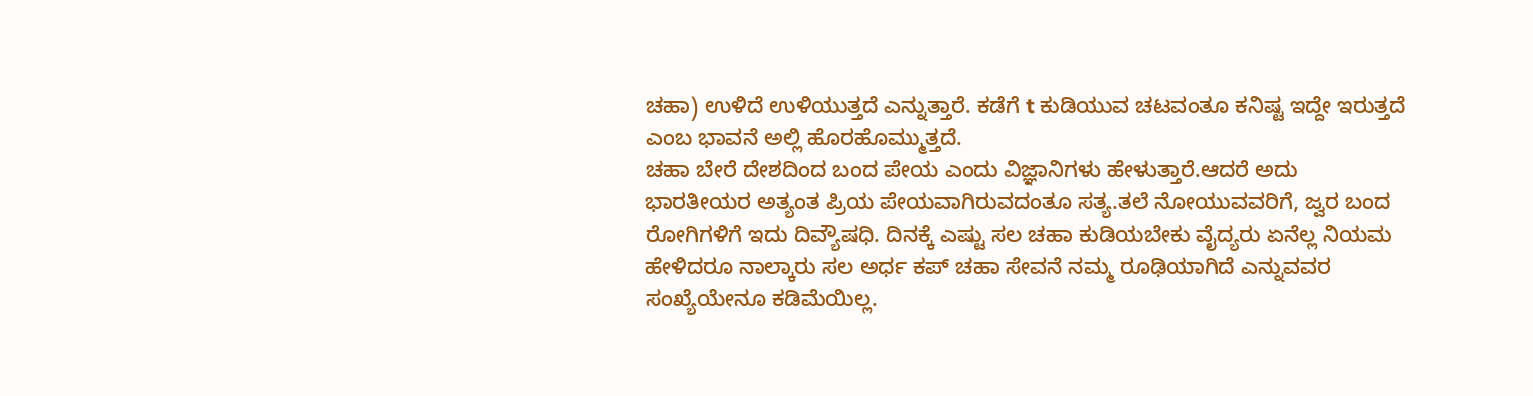ಚಹಾ) ಉಳಿದೆ ಉಳಿಯುತ್ತದೆ ಎನ್ನುತ್ತಾರೆ. ಕಡೆಗೆ t ಕುಡಿಯುವ ಚಟವಂತೂ ಕನಿಷ್ಟ ಇದ್ದೇ ಇರುತ್ತದೆ ಎಂಬ ಭಾವನೆ ಅಲ್ಲಿ ಹೊರಹೊಮ್ಮುತ್ತದೆ.
ಚಹಾ ಬೇರೆ ದೇಶದಿಂದ ಬಂದ ಪೇಯ ಎಂದು ವಿಜ್ಞಾನಿಗಳು ಹೇಳುತ್ತಾರೆ.ಆದರೆ ಅದು ಭಾರತೀಯರ ಅತ್ಯಂತ ಪ್ರಿಯ ಪೇಯವಾಗಿರುವದಂತೂ ಸತ್ಯ.ತಲೆ ನೋಯುವವರಿಗೆ, ಜ್ವರ ಬಂದ ರೋಗಿಗಳಿಗೆ ಇದು ದಿವ್ಯೌಷಧಿ. ದಿನಕ್ಕೆ ಎಷ್ಟು ಸಲ ಚಹಾ ಕುಡಿಯಬೇಕು ವೈದ್ಯರು ಏನೆಲ್ಲ ನಿಯಮ ಹೇಳಿದರೂ ನಾಲ್ಕಾರು ಸಲ ಅರ್ಧ ಕಪ್ ಚಹಾ ಸೇವನೆ ನಮ್ಮ ರೂಢಿಯಾಗಿದೆ ಎನ್ನುವವರ ಸಂಖ್ಯೆಯೇನೂ ಕಡಿಮೆಯಿಲ್ಲ.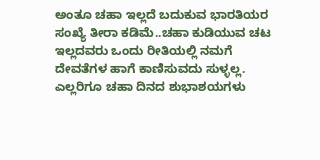ಅಂತೂ ಚಹಾ ಇಲ್ಲದೆ ಬದುಕುವ ಭಾರತಿಯರ ಸಂಖ್ಯೆ ತೀರಾ ಕಡಿಮೆ..ಚಹಾ ಕುಡಿಯುವ ಚಟ ಇಲ್ಲದವರು ಒಂದು ರೀತಿಯಲ್ಲಿ ನಮಗೆ ದೇವತೆಗಳ ಹಾಗೆ ಕಾಣಿಸುವದು ಸುಳ್ಳಲ್ಲ.
ಎಲ್ಲರಿಗೂ ಚಹಾ ದಿನದ ಶುಭಾಶಯಗಳು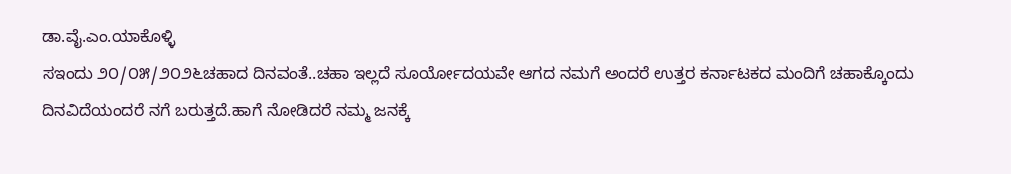ಡಾ.ವೈ.ಎಂ.ಯಾಕೊಳ್ಳಿ
ಸಇಂದು ೨೦/೦೫/೨೦೨೬ಚಹಾದ ದಿನವಂತೆ..ಚಹಾ ಇಲ್ಲದೆ ಸೂರ್ಯೋದಯವೇ ಆಗದ ನಮಗೆ ಅಂದರೆ ಉತ್ತರ ಕರ್ನಾಟಕದ ಮಂದಿಗೆ ಚಹಾಕ್ಕೊಂದು ದಿನವಿದೆಯಂದರೆ ನಗೆ ಬರುತ್ತದೆ.ಹಾಗೆ ನೋಡಿದರೆ ನಮ್ಮ ಜನಕ್ಕೆ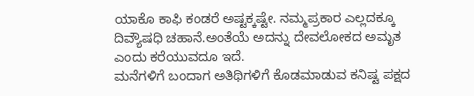ಯಾಕೊ ಕಾಫಿ ಕಂಡರೆ ಅಷ್ಟಕ್ಕಷ್ಟೇ. ನಮ್ಮಪ್ರಕಾರ ಎಲ್ಲದಕ್ಕೂ ದಿವ್ಯೌಷಧಿ ಚಹಾನೆ.ಅಂತೆಯೆ ಅದನ್ನು ದೇವಲೋಕದ ಅಮೃತ ಎಂದು ಕರೆಯುವದೂ ಇದೆ.
ಮನೆಗಳಿಗೆ ಬಂದಾಗ ಅತಿಥಿಗಳಿಗೆ ಕೊಡಮಾಡುವ ಕನಿಷ್ಟ ಪಕ್ಷದ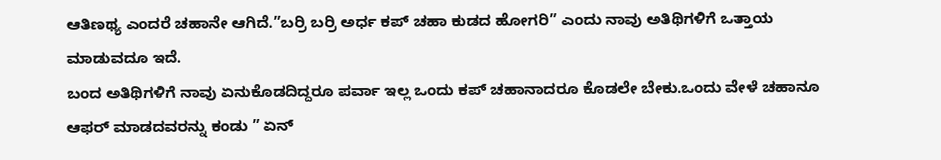ಆತಿಣಥ್ಯ ಎಂದರೆ ಚಹಾನೇ ಆಗಿದೆ.”ಬರ್ರಿ ಬರ್ರಿ ಅರ್ಧ ಕಪ್ ಚಹಾ ಕುಡದ ಹೋಗರಿ” ಎಂದು ನಾವು ಅತಿಥಿಗಳಿಗೆ ಒತ್ತಾಯ ಮಾಡುವದೂ ಇದೆ.
ಬಂದ ಅತಿಥಿಗಳಿಗೆ ನಾವು ಏನುಕೊಡದಿದ್ದರೂ ಪರ್ವಾ ಇಲ್ಲ ಒಂದು ಕಪ್ ಚಹಾನಾದರೂ ಕೊಡಲೇ ಬೇಕು.ಒಂದು ವೇಳೆ ಚಹಾನೂ ಆಫರ್ ಮಾಡದವರನ್ನು ಕಂಡು ” ಏನ್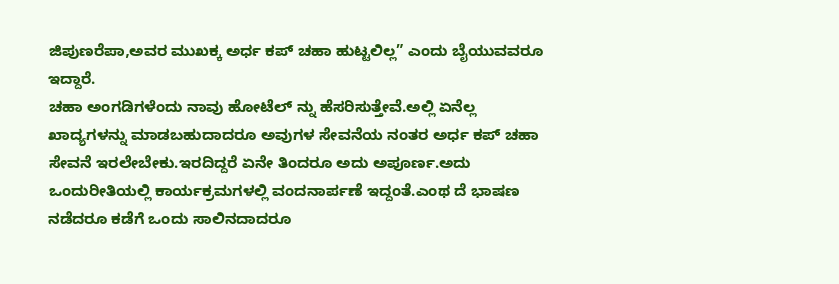ಜಿಪುಣರೆಪಾ,ಅವರ ಮುಖಕ್ಕ ಅರ್ಧ ಕಪ್ ಚಹಾ ಹುಟ್ಟಲಿಲ್ಲ” ಎಂದು ಬೈಯುವವರೂ ಇದ್ದಾರೆ.
ಚಹಾ ಅಂಗಡಿಗಳೆಂದು ನಾವು ಹೋಟೆಲ್ ನ್ನು ಹೆಸರಿಸುತ್ತೇವೆ.ಅಲ್ಲಿ ಏನೆಲ್ಲ ಖಾದ್ಯಗಳನ್ನು ಮಾಡಬಹುದಾದರೂ ಅವುಗಳ ಸೇವನೆಯ ನಂತರ ಅರ್ಧ ಕಪ್ ಚಹಾ ಸೇವನೆ ಇರಲೇಬೇಕು.ಇರದಿದ್ದರೆ ಏನೇ ತಿಂದರೂ ಅದು ಅಪೂರ್ಣ.ಅದು ಒಂದುರೀತಿಯಲ್ಲಿ ಕಾರ್ಯಕ್ರಮಗಳಲ್ಲಿ ವಂದನಾರ್ಪಣೆ ಇದ್ದಂತೆ.ಎಂಥ ದೆ ಭಾಷಣ ನಡೆದರೂ ಕಡೆಗೆ ಒಂದು ಸಾಲಿನದಾದರೂ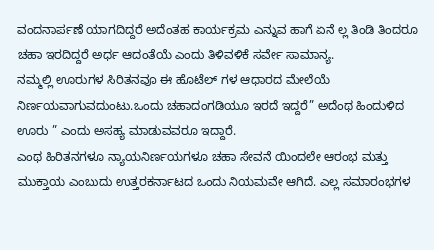ವಂದನಾರ್ಪಣೆ ಯಾಗದಿದ್ದರೆ ಅದೆಂತಹ ಕಾರ್ಯಕ್ರಮ ಎನ್ನುವ ಹಾಗೆ ಏನೆ ಲ್ಲ ತಿಂಡಿ ತಿಂದರೂ ಚಹಾ ಇರದಿದ್ದರೆ ಅರ್ಧ ಆದಂತೆಯೆ ಎಂದು ತಿಳಿವಳಿಕೆ ಸರ್ವೇ ಸಾಮಾನ್ಯ.
ನಮ್ಮಲ್ಲಿ ಊರುಗಳ ಸಿರಿತನವೂ ಈ ಹೊಟೆಲ್ ಗಳ ಆಧಾರದ ಮೇಲೆಯೆ ನಿರ್ಣಯವಾಗುವದುಂಟು.ಒಂದು ಚಹಾದಂಗಡಿಯೂ ಇರದೆ ಇದ್ದರೆ” ಅದೆಂಥ ಹಿಂದುಳಿದ ಊರು ” ಎಂದು ಅಸಹ್ಯ ಮಾಡುವವರೂ ಇದ್ದಾರೆ.
ಎಂಥ ಹಿರಿತನಗಳೂ ನ್ಯಾಯನಿರ್ಣಯಗಳೂ ಚಹಾ ಸೇವನೆ ಯಿಂದಲೇ ಆರಂಭ ಮತ್ತು ಮುಕ್ತಾಯ ಎಂಬುದು ಉತ್ತರಕರ್ನಾಟದ ಒಂದು ನಿಯಮವೇ ಆಗಿದೆ. ಎಲ್ಲ ಸಮಾರಂಭಗಳ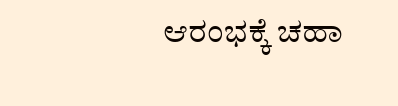ಆರಂಭಕ್ಕೆ ಚಹಾ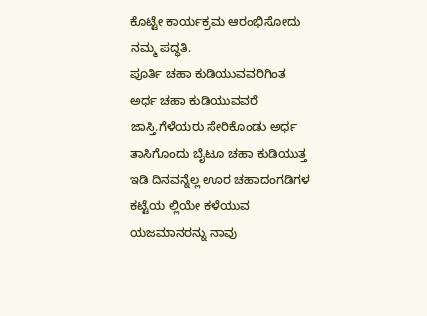ಕೊಟ್ಟೇ ಕಾರ್ಯಕ್ರಮ ಆರಂಭಿಸೋದು ನಮ್ಮ ಪದ್ಧತಿ.
ಪೂರ್ತಿ ಚಹಾ ಕುಡಿಯುವವರಿಗಿಂತ ಅರ್ಧ ಚಹಾ ಕುಡಿಯುವವರೆ ಜಾಸ್ತಿ.ಗೆಳೆಯರು ಸೇರಿಕೊಂಡು ಅರ್ಧ ತಾಸಿಗೊಂದು ಬೈಟೂ ಚಹಾ ಕುಡಿಯುತ್ತ ಇಡಿ ದಿನವನ್ನೆಲ್ಲ ಊರ ಚಹಾದಂಗಡಿಗಳ ಕಟ್ಟೆಯ ಲ್ಲಿಯೇ ಕಳೆಯುವ ಯಜಮಾನರನ್ನು ನಾವು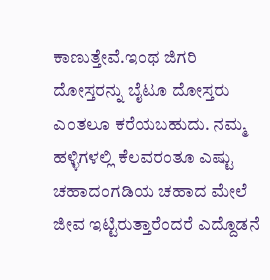ಕಾಣುತ್ತೇವೆ.ಇಂಥ ಜಿಗರಿ ದೋಸ್ತರನ್ನು ಬೈಟೂ ದೋಸ್ತರು ಎಂತಲೂ ಕರೆಯಬಹುದು. ನಮ್ಮ ಹಳ್ಳಿಗಳಲ್ಲಿ ಕೆಲವರಂತೂ ಎಷ್ಟು ಚಹಾದಂಗಡಿಯ ಚಹಾದ ಮೇಲೆ ಜೀವ ಇಟ್ಟಿರುತ್ತಾರೆಂದರೆ ಎದ್ದೊಡನೆ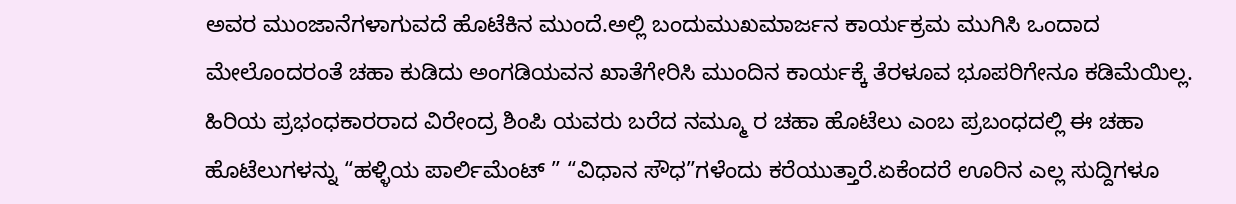ಅವರ ಮುಂಜಾನೆಗಳಾಗುವದೆ ಹೊಟೆಕಿನ ಮುಂದೆ.ಅಲ್ಲಿ ಬಂದುಮುಖಮಾರ್ಜನ ಕಾರ್ಯಕ್ರಮ ಮುಗಿಸಿ ಒಂದಾದ ಮೇಲೊಂದರಂತೆ ಚಹಾ ಕುಡಿದು ಅಂಗಡಿಯವನ ಖಾತೆಗೇರಿಸಿ ಮುಂದಿನ ಕಾರ್ಯಕ್ಕೆ ತೆರಳೂವ ಭೂಪರಿಗೇನೂ ಕಡಿಮೆಯಿಲ್ಲ.
ಹಿರಿಯ ಪ್ರಭಂಧಕಾರರಾದ ವಿರೇಂದ್ರ ಶಿಂಪಿ ಯವರು ಬರೆದ ನಮ್ಮೂ ರ ಚಹಾ ಹೊಟೆಲು ಎಂಬ ಪ್ರಬಂಧದಲ್ಲಿ ಈ ಚಹಾ ಹೊಟೆಲುಗಳನ್ನು “ಹಳ್ಳಿಯ ಪಾರ್ಲಿಮೆಂಟ್ ” “ವಿಧಾನ ಸೌಧ”ಗಳೆಂದು ಕರೆಯುತ್ತಾರೆ.ಏಕೆಂದರೆ ಊರಿನ ಎಲ್ಲ ಸುದ್ದಿಗಳೂ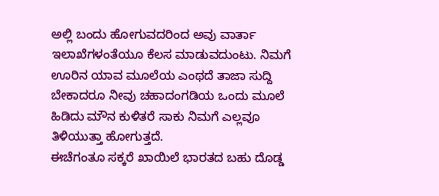ಅಲ್ಲಿ ಬಂದು ಹೋಗುವದರಿಂದ ಅವು ವಾರ್ತಾ ಇಲಾಖೆಗಳಂತೆಯೂ ಕೆಲಸ ಮಾಡುವದುಂಟು. ನಿಮಗೆ ಊರಿನ ಯಾವ ಮೂಲೆಯ ಎಂಥದೆ ತಾಜಾ ಸುದ್ದಿ ಬೇಕಾದರೂ ನೀವು ಚಹಾದಂಗಡಿಯ ಒಂದು ಮೂಲೆ ಹಿಡಿದು ಮೌನ ಕುಳಿತರೆ ಸಾಕು ನಿಮಗೆ ಎಲ್ಲವೂ ತಿಳಿಯುತ್ತಾ ಹೋಗುತ್ತದೆ.
ಈಚೆಗಂತೂ ಸಕ್ಕರೆ ಖಾಯಿಲೆ ಭಾರತದ ಬಹು ದೊಡ್ಡ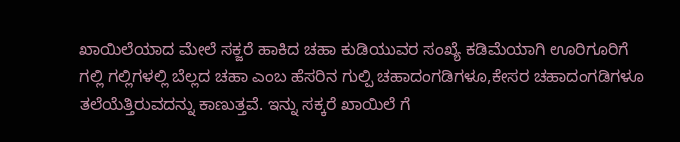ಖಾಯಿಲೆಯಾದ ಮೇಲೆ ಸಕ್ಜರೆ ಹಾಕಿದ ಚಹಾ ಕುಡಿಯುವರ ಸಂಖ್ಯೆ ಕಡಿಮೆಯಾಗಿ ಊರಿಗೂರಿಗೆ ಗಲ್ಲಿ ಗಲ್ಲಿಗಳಲ್ಲಿ ಬೆಲ್ಲದ ಚಹಾ ಎಂಬ ಹೆಸರಿನ ಗುಲ್ಪಿ ಚಹಾದಂಗಡಿಗಳೂ,ಕೇಸರ ಚಹಾದಂಗಡಿಗಳೂ ತಲೆಯೆತ್ತಿರುವದನ್ನು ಕಾಣುತ್ತವೆ. ಇನ್ನು ಸಕ್ಕರೆ ಖಾಯಿಲೆ ಗೆ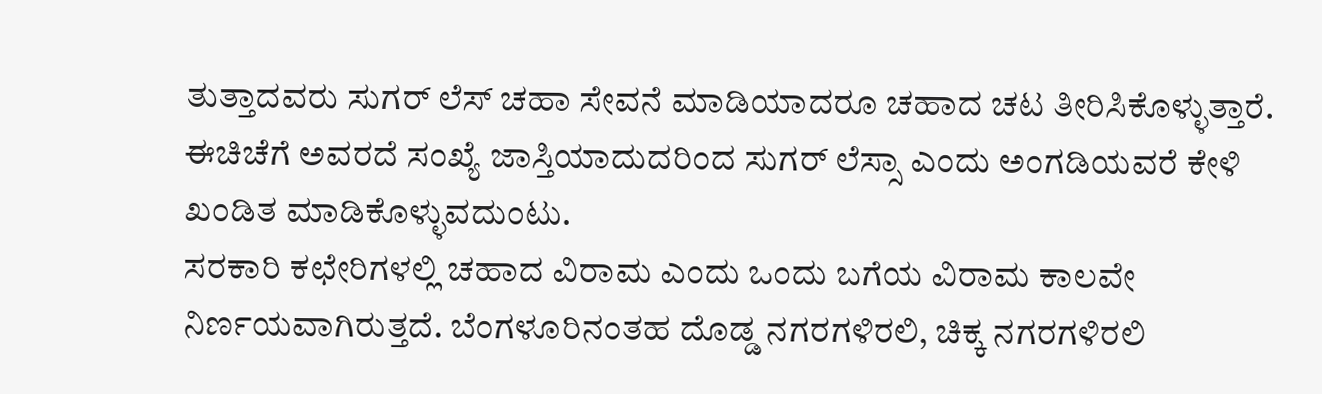ತುತ್ತಾದವರು ಸುಗರ್ ಲೆಸ್ ಚಹಾ ಸೇವನೆ ಮಾಡಿಯಾದರೂ ಚಹಾದ ಚಟ ತೀರಿಸಿಕೊಳ್ಳುತ್ತಾರೆ. ಈಚಿಚೆಗೆ ಅವರದೆ ಸಂಖ್ಯೆ ಜಾಸ್ತಿಯಾದುದರಿಂದ ಸುಗರ್ ಲೆಸ್ಸಾ ಎಂದು ಅಂಗಡಿಯವರೆ ಕೇಳಿ ಖಂಡಿತ ಮಾಡಿಕೊಳ್ಳುವದುಂಟು.
ಸರಕಾರಿ ಕಛೇರಿಗಳಲ್ಲಿ ಚಹಾದ ವಿರಾಮ ಎಂದು ಒಂದು ಬಗೆಯ ವಿರಾಮ ಕಾಲವೇ ನಿರ್ಣಯವಾಗಿರುತ್ತದೆ. ಬೆಂಗಳೂರಿನಂತಹ ದೊಡ್ಡ ನಗರಗಳಿರಲಿ, ಚಿಕ್ಕ ನಗರಗಳಿರಲಿ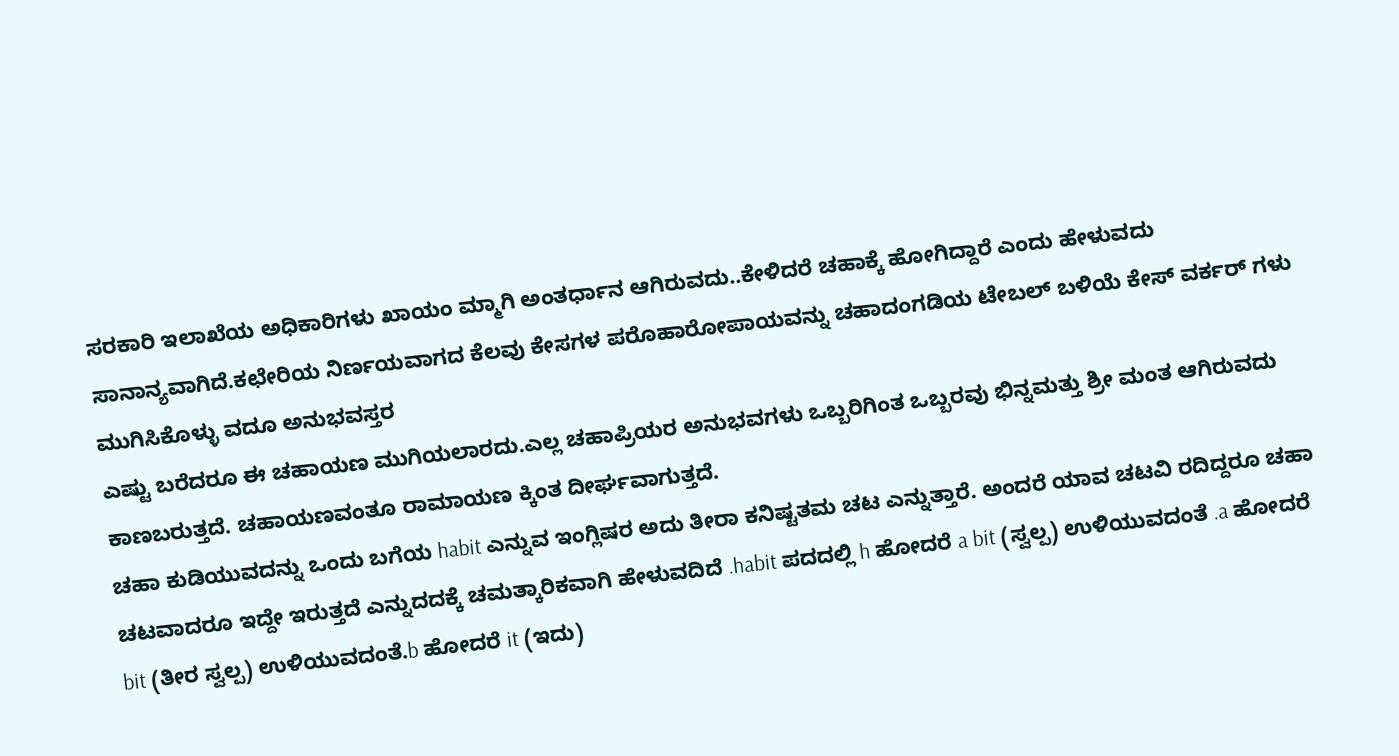ಸರಕಾರಿ ಇಲಾಖೆಯ ಅಧಿಕಾರಿಗಳು ಖಾಯಂ ಮ್ಮಾಗಿ ಅಂತರ್ಧಾನ ಆಗಿರುವದು..ಕೇಳಿದರೆ ಚಹಾಕ್ಕೆ ಹೋಗಿದ್ದಾರೆ ಎಂದು ಹೇಳುವದು ಸಾನಾನ್ಯವಾಗಿದೆ.ಕಛೇರಿಯ ನಿರ್ಣಯವಾಗದ ಕೆಲವು ಕೇಸಗಳ ಪರೊಹಾರೋಪಾಯವನ್ನು ಚಹಾದಂಗಡಿಯ ಟೇಬಲ್ ಬಳಿಯೆ ಕೇಸ್ ವರ್ಕರ್ ಗಳು ಮುಗಿಸಿಕೊಳ್ಳು ವದೂ ಅನುಭವಸ್ತರ
ಎಷ್ಟು ಬರೆದರೂ ಈ ಚಹಾಯಣ ಮುಗಿಯಲಾರದು.ಎಲ್ಲ ಚಹಾಪ್ರಿಯರ ಅನುಭವಗಳು ಒಬ್ಬರಿಗಿಂತ ಒಬ್ಬರವು ಭಿನ್ನಮತ್ತು ಶ್ರೀ ಮಂತ ಆಗಿರುವದು ಕಾಣಬರುತ್ತದೆ. ಚಹಾಯಣವಂತೂ ರಾಮಾಯಣ ಕ್ಕಿಂತ ದೀರ್ಘವಾಗುತ್ತದೆ.
ಚಹಾ ಕುಡಿಯುವದನ್ನು ಒಂದು ಬಗೆಯ habit ಎನ್ನುವ ಇಂಗ್ಲಿಷರ ಅದು ತೀರಾ ಕನಿಷ್ಟತಮ ಚಟ ಎನ್ನುತ್ತಾರೆ. ಅಂದರೆ ಯಾವ ಚಟವಿ ರದಿದ್ದರೂ ಚಹಾ ಚಟವಾದರೂ ಇದ್ದೇ ಇರುತ್ತದೆ ಎನ್ನುದದಕ್ಕೆ ಚಮತ್ಕಾರಿಕವಾಗಿ ಹೇಳುವದಿದೆ .habit ಪದದಲ್ಲಿ h ಹೋದರೆ a bit (ಸ್ವಲ್ಪ) ಉಳಿಯುವದಂತೆ .a ಹೋದರೆ bit (ತೀರ ಸ್ವಲ್ಪ) ಉಳಿಯುವದಂತೆ.b ಹೋದರೆ it (ಇದು)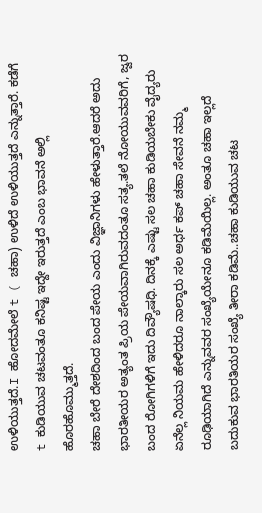ಉಳಿಯುತ್ತದೆ.I ಹೋದಮೇಲೆ t ( ಚಹಾ) ಉಳಿದೆ ಉಳಿಯುತ್ತದೆ ಎನ್ನುತ್ತಾರೆ. ಕಡೆಗೆ t ಕುಡಿಯುವ ಚಟವಂತೂ ಕನಿಷ್ಟ ಇದ್ದೇ ಇರುತ್ತದೆ ಎಂಬ ಭಾವನೆ ಅಲ್ಲಿ ಹೊರಹೊಮ್ಮುತ್ತದೆ.
ಚಹಾ ಬೇರೆ ದೇಶದಿಂದ ಬಂದ ಪೇಯ ಎಂದು ವಿಜ್ಞಾನಿಗಳು ಹೇಳುತ್ತಾರೆ.ಆದರೆ ಅದು ಭಾರತೀಯರ ಅತ್ಯಂತ ಪ್ರಿಯ ಪೇಯವಾಗಿರುವದಂತೂ ಸತ್ಯ.ತಲೆ ನೋಯುವವರಿಗೆ, ಜ್ವರ ಬಂದ ರೋಗಿಗಳಿಗೆ ಇದು ದಿವ್ಯೌಷಧಿ. ದಿನಕ್ಕೆ ಎಷ್ಟು ಸಲ ಚಹಾ ಕುಡಿಯಬೇಕು ವೈದ್ಯರು ಏನೆಲ್ಲ ನಿಯಮ ಹೇಳಿದರೂ ನಾಲ್ಕಾರು ಸಲ ಅರ್ಧ ಕಪ್ ಚಹಾ ಸೇವನೆ ನಮ್ಮ ರೂಢಿಯಾಗಿದೆ ಎನ್ನುವವರ ಸಂಖ್ಯೆಯೇನೂ ಕಡಿಮೆಯಿಲ್ಲ. ಅಂತೂ ಚಹಾ ಇಲ್ಲದೆ ಬದುಕುವ ಭಾರತಿಯರ ಸಂಖ್ಯೆ ತೀರಾ ಕಡಿಮೆ..ಚಹಾ ಕುಡಿಯುವ ಚಟ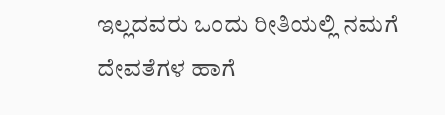ಇಲ್ಲದವರು ಒಂದು ರೀತಿಯಲ್ಲಿ ನಮಗೆ ದೇವತೆಗಳ ಹಾಗೆ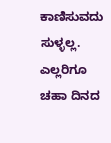ಕಾಣಿಸುವದು ಸುಳ್ಳಲ್ಲ.
ಎಲ್ಲರಿಗೂ ಚಹಾ ದಿನದ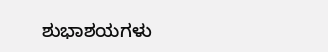ಶುಭಾಶಯಗಳು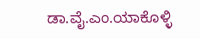ಡಾ.ವೈ.ಎಂ.ಯಾಕೊಳ್ಳಿ